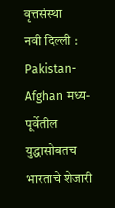वृत्तसंस्था
नवी दिल्ली : Pakistan-Afghan मध्य-पूर्वेतील युद्धासोबतच भारताचे शेजारी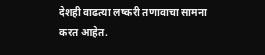देशही वाढत्या लष्करी तणावाचा सामना करत आहेत.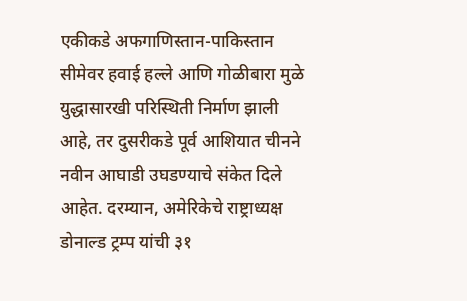एकीकडे अफगाणिस्तान-पाकिस्तान सीमेवर हवाई हल्ले आणि गोळीबारा मुळे युद्धासारखी परिस्थिती निर्माण झाली आहे, तर दुसरीकडे पूर्व आशियात चीनने नवीन आघाडी उघडण्याचे संकेत दिले आहेत. दरम्यान, अमेरिकेचे राष्ट्राध्यक्ष डोनाल्ड ट्रम्प यांची ३१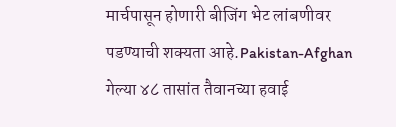मार्चपासून होणारी बीजिंग भेट लांबणीवर पडण्याची शक्यता आहे.Pakistan-Afghan
गेल्या ४८ तासांत तैवानच्या हवाई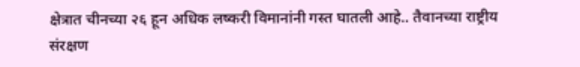क्षेत्रात चीनच्या २६ हून अधिक लष्करी विमानांनी गस्त घातली आहे.. तैवानच्या राष्ट्रीय संरक्षण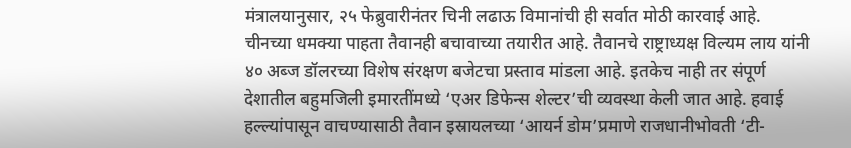मंत्रालयानुसार, २५ फेब्रुवारीनंतर चिनी लढाऊ विमानांची ही सर्वात मोठी कारवाई आहे. चीनच्या धमक्या पाहता तैवानही बचावाच्या तयारीत आहे. तैवानचे राष्ट्राध्यक्ष विल्यम लाय यांनी ४० अब्ज डॉलरच्या विशेष संरक्षण बजेटचा प्रस्ताव मांडला आहे. इतकेच नाही तर संपूर्ण देशातील बहुमजिली इमारतींमध्ये ‘एअर डिफेन्स शेल्टर’ची व्यवस्था केली जात आहे. हवाई हल्ल्यांपासून वाचण्यासाठी तैवान इस्रायलच्या ‘आयर्न डोम’प्रमाणे राजधानीभोवती ‘टी-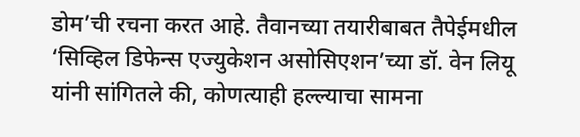डोम’ची रचना करत आहे. तैवानच्या तयारीबाबत तैपेईमधील ‘सिव्हिल डिफेन्स एज्युकेशन असोसिएशन’च्या डॉ. वेन लियू यांनी सांगितले की, कोणत्याही हल्ल्याचा सामना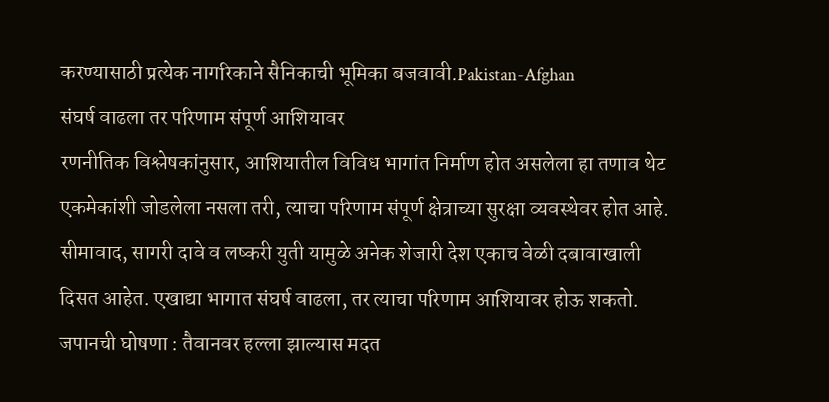करण्यासाठी प्रत्येक नागरिकाने सैनिकाची भूमिका बजवावी.Pakistan-Afghan
संघर्ष वाढला तर परिणाम संपूर्ण आशियावर
रणनीतिक विश्लेषकांनुसार, आशियातील विविध भागांत निर्माण होत असलेला हा तणाव थेट एकमेकांशी जोडलेला नसला तरी, त्याचा परिणाम संपूर्ण क्षेत्राच्या सुरक्षा व्यवस्थेवर होत आहे. सीमावाद, सागरी दावे व लष्करी युती यामुळे अनेक शेजारी देश एकाच वेळी दबावाखाली दिसत आहेत. एखाद्या भागात संघर्ष वाढला, तर त्याचा परिणाम आशियावर होऊ शकतो.
जपानची घोषणा : तैवानवर हल्ला झाल्यास मदत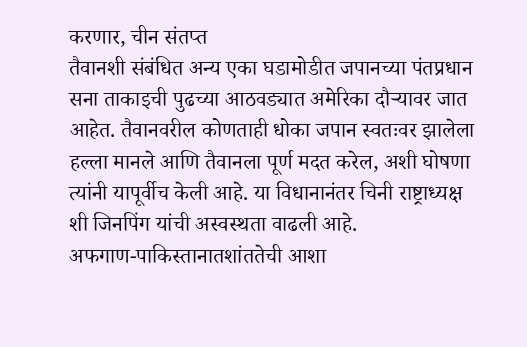करणार, चीन संतप्त
तैवानशी संबंधित अन्य एका घडामोडीत जपानच्या पंतप्रधान सना ताकाइची पुढच्या आठवड्यात अमेरिका दौऱ्यावर जात आहेत. तैवानवरील कोणताही धोका जपान स्वतःवर झालेला हल्ला मानले आणि तैवानला पूर्ण मदत करेल, अशी घोषणा त्यांनी यापूर्वीच केली आहे. या विधानानंतर चिनी राष्ट्राध्यक्ष शी जिनपिंग यांची अस्वस्थता वाढली आहे.
अफगाण-पाकिस्तानातशांततेची आशा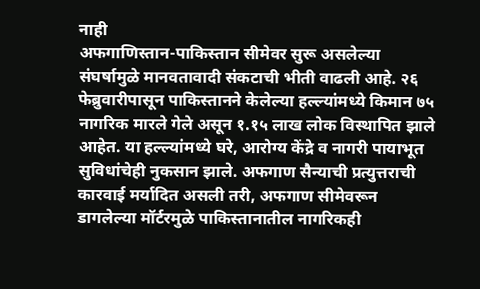नाही
अफगाणिस्तान-पाकिस्तान सीमेवर सुरू असलेल्या संघर्षामुळे मानवतावादी संकटाची भीती वाढली आहे. २६ फेब्रुवारीपासून पाकिस्तानने केलेल्या हल्ल्यांमध्ये किमान ७५ नागरिक मारले गेले असून १.१५ लाख लोक विस्थापित झाले आहेत. या हल्ल्यांमध्ये घरे, आरोग्य केंद्रे व नागरी पायाभूत सुविधांचेही नुकसान झाले. अफगाण सैन्याची प्रत्युत्तराची कारवाई मर्यादित असली तरी, अफगाण सीमेवरून डागलेल्या मॉर्टरमुळे पाकिस्तानातील नागरिकही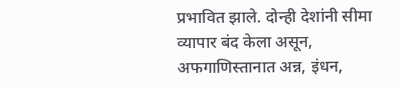प्रभावित झाले. दोन्ही देशांनी सीमा व्यापार बंद केला असून, अफगाणिस्तानात अन्न, इंधन,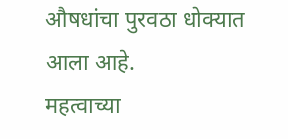औषधांचा पुरवठा धोक्यात आला आहे.
महत्वाच्या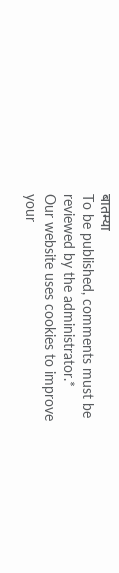बातम्या
To be published, comments must be reviewed by the administrator.*
Our website uses cookies to improve your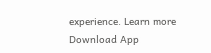experience. Learn more
Download App